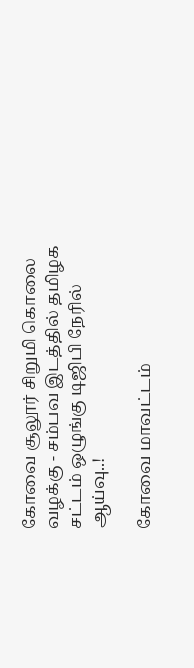கோவை சூலூர் சிறுமி கொலை வழக்கு - சம்பவ இடத்தில் தமிழக சட்டம் ஒழுங்கு டிஜிபி நேரில் ஆய்வு..!

கோவை மாவட்டம்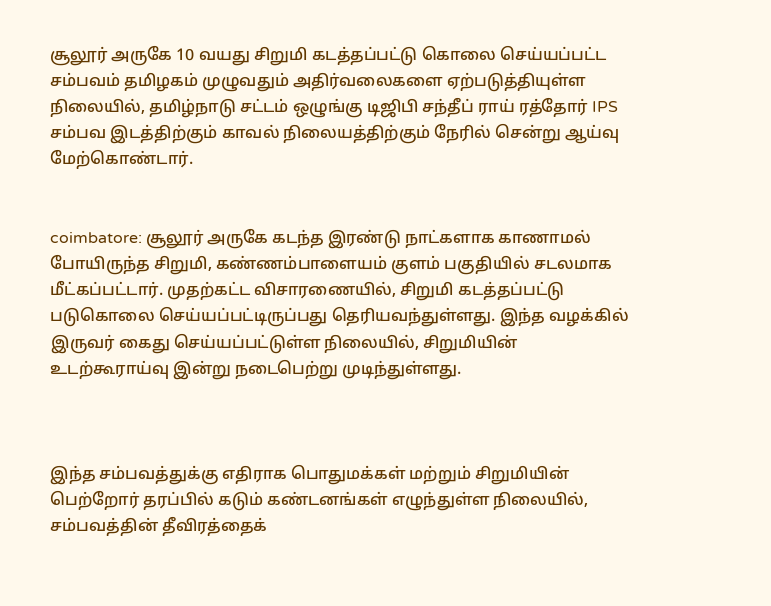சூலூர் அருகே 10 வயது சிறுமி கடத்தப்பட்டு கொலை செய்யப்பட்ட சம்பவம் தமிழகம் முழுவதும் அதிர்வலைகளை ஏற்படுத்தியுள்ள நிலையில், தமிழ்நாடு சட்டம் ஒழுங்கு டிஜிபி சந்தீப் ராய் ரத்தோர் IPS சம்பவ இடத்திற்கும் காவல் நிலையத்திற்கும் நேரில் சென்று ஆய்வு மேற்கொண்டார்.


coimbatore: சூலூர் அருகே கடந்த இரண்டு நாட்களாக காணாமல் போயிருந்த சிறுமி, கண்ணம்பாளையம் குளம் பகுதியில் சடலமாக மீட்கப்பட்டார். முதற்கட்ட விசாரணையில், சிறுமி கடத்தப்பட்டு படுகொலை செய்யப்பட்டிருப்பது தெரியவந்துள்ளது. இந்த வழக்கில் இருவர் கைது செய்யப்பட்டுள்ள நிலையில், சிறுமியின் உடற்கூராய்வு இன்று நடைபெற்று முடிந்துள்ளது.



இந்த சம்பவத்துக்கு எதிராக பொதுமக்கள் மற்றும் சிறுமியின் பெற்றோர் தரப்பில் கடும் கண்டனங்கள் எழுந்துள்ள நிலையில், சம்பவத்தின் தீவிரத்தைக்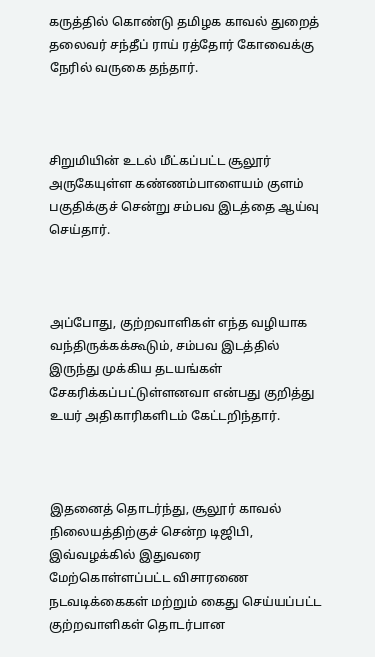கருத்தில் கொண்டு தமிழக காவல் துறைத் தலைவர் சந்தீப் ராய் ரத்தோர் கோவைக்கு நேரில் வருகை தந்தார்.



சிறுமியின் உடல் மீட்கப்பட்ட சூலூர் அருகேயுள்ள கண்ணம்பாளையம் குளம் பகுதிக்குச் சென்று சம்பவ இடத்தை ஆய்வு செய்தார்.



அப்போது, குற்றவாளிகள் எந்த வழியாக வந்திருக்கக்கூடும், சம்பவ இடத்தில் இருந்து முக்கிய தடயங்கள் சேகரிக்கப்பட்டுள்ளனவா என்பது குறித்து உயர் அதிகாரிகளிடம் கேட்டறிந்தார்.



இதனைத் தொடர்ந்து, சூலூர் காவல் நிலையத்திற்குச் சென்ற டிஜிபி, இவ்வழக்கில் இதுவரை மேற்கொள்ளப்பட்ட விசாரணை நடவடிக்கைகள் மற்றும் கைது செய்யப்பட்ட குற்றவாளிகள் தொடர்பான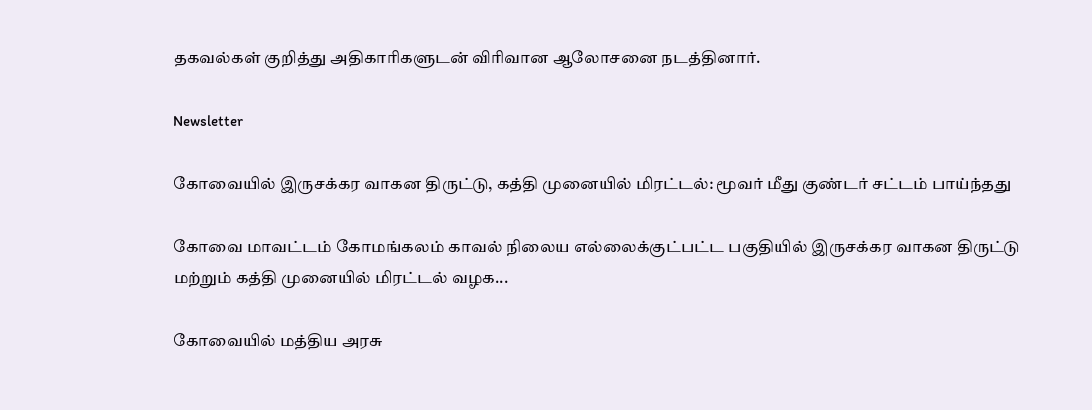தகவல்கள் குறித்து அதிகாரிகளுடன் விரிவான ஆலோசனை நடத்தினார்.

Newsletter

கோவையில் இருசக்கர வாகன திருட்டு, கத்தி முனையில் மிரட்டல்: மூவர் மீது குண்டர் சட்டம் பாய்ந்தது

கோவை மாவட்டம் கோமங்கலம் காவல் நிலைய எல்லைக்குட்பட்ட பகுதியில் இருசக்கர வாகன திருட்டு மற்றும் கத்தி முனையில் மிரட்டல் வழக...

கோவையில் மத்திய அரசு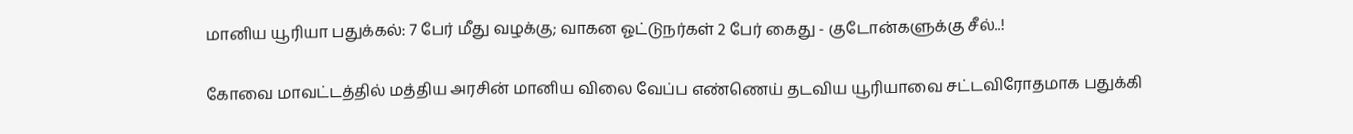மானிய யூரியா பதுக்கல்: 7 பேர் மீது வழக்கு; வாகன ஓட்டுநர்கள் 2 பேர் கைது - குடோன்களுக்கு சீல்..!

கோவை மாவட்டத்தில் மத்திய அரசின் மானிய விலை வேப்ப எண்ணெய் தடவிய யூரியாவை சட்டவிரோதமாக பதுக்கி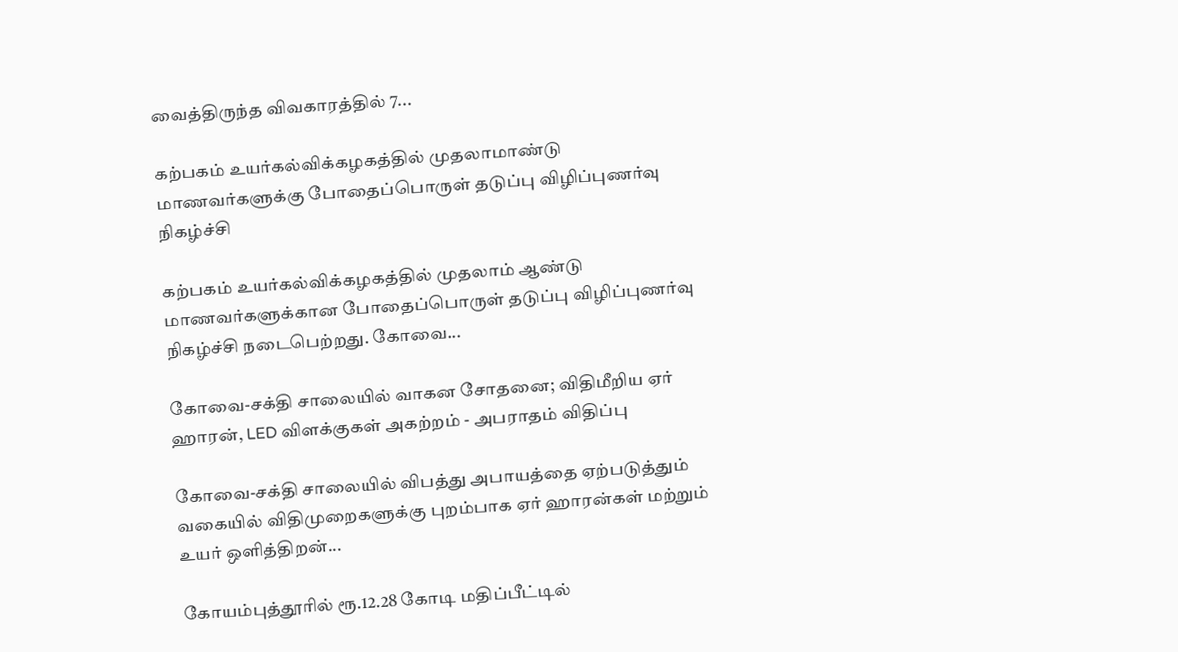வைத்திருந்த விவகாரத்தில் 7...

கற்பகம் உயர்கல்விக்கழகத்தில் முதலாமாண்டு மாணவர்களுக்கு போதைப்பொருள் தடுப்பு விழிப்புணர்வு நிகழ்ச்சி

கற்பகம் உயர்கல்விக்கழகத்தில் முதலாம் ஆண்டு மாணவர்களுக்கான போதைப்பொருள் தடுப்பு விழிப்புணர்வு நிகழ்ச்சி நடைபெற்றது. கோவை...

கோவை-சக்தி சாலையில் வாகன சோதனை; விதிமீறிய ஏர் ஹாரன், LED விளக்குகள் அகற்றம் - அபராதம் விதிப்பு

கோவை-சக்தி சாலையில் விபத்து அபாயத்தை ஏற்படுத்தும் வகையில் விதிமுறைகளுக்கு புறம்பாக ஏர் ஹாரன்கள் மற்றும் உயர் ஒளித்திறன்...

கோயம்புத்தூரில் ரூ.12.28 கோடி மதிப்பீட்டில்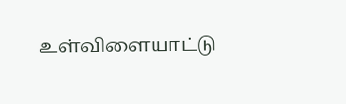உள்விளையாட்டு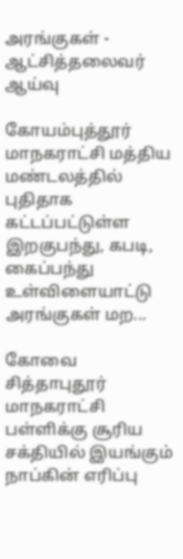அரங்குகள் - ஆட்சித்தலைவர் ஆய்வு

கோயம்புத்தூர் மாநகராட்சி மத்திய மண்டலத்தில் புதிதாக கட்டப்பட்டுள்ள இறகுபந்து, கபடி, கைப்பந்து உள்விளையாட்டு அரங்குகள் மற...

கோவை சித்தாபுதூர் மாநகராட்சி பள்ளிக்கு சூரிய சக்தியில் இயங்கும் நாப்கின் எரிப்பு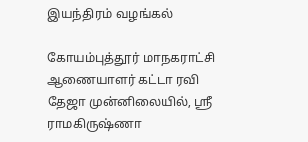இயந்திரம் வழங்கல்

கோயம்புத்தூர் மாநகராட்சி ஆணையாளர் கட்டா ரவி தேஜா முன்னிலையில், ஸ்ரீ ராமகிருஷ்ணா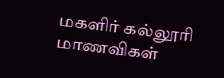மகளிர் கல்லூரி மாணவிகள்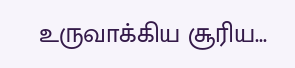உருவாக்கிய சூரிய...